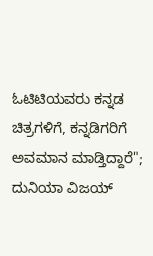ಓಟಿಟಿಯವರು ಕನ್ನಡ ಚಿತ್ರಗಳಿಗೆ, ಕನ್ನಡಿಗರಿಗೆ ಅವಮಾನ ಮಾಡ್ತಿದ್ದಾರೆ"; ದುನಿಯಾ ವಿಜಯ್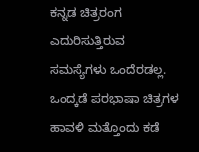ಕನ್ನಡ ಚಿತ್ರರಂಗ ಎದುರಿಸುತ್ತಿರುವ ಸಮಸ್ಯೆಗಳು ಒಂದೆರಡಲ್ಲ. ಒಂದ್ಕಡೆ ಪರಭಾಷಾ ಚಿತ್ರಗಳ ಹಾವಳಿ ಮತ್ತೊಂದು ಕಡೆ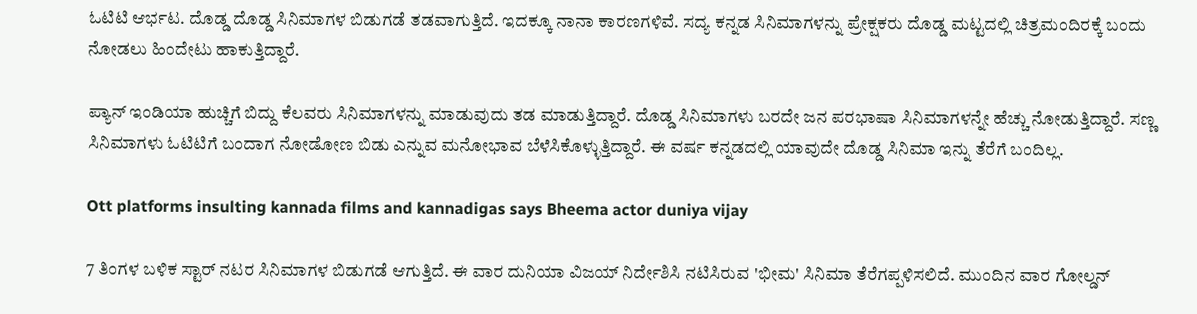ಓಟಿಟಿ ಆರ್ಭಟ. ದೊಡ್ಡ ದೊಡ್ಡ ಸಿನಿಮಾಗಳ ಬಿಡುಗಡೆ ತಡವಾಗುತ್ತಿದೆ. ಇದಕ್ಕೂ ನಾನಾ ಕಾರಣಗಳಿವೆ. ಸದ್ಯ ಕನ್ನಡ ಸಿನಿಮಾಗಳನ್ನು ಪ್ರೇಕ್ಷಕರು ದೊಡ್ಡ ಮಟ್ಟದಲ್ಲಿ ಚಿತ್ರಮಂದಿರಕ್ಕೆ ಬಂದು ನೋಡಲು ಹಿಂದೇಟು ಹಾಕುತ್ತಿದ್ದಾರೆ.

ಪ್ಯಾನ್ ಇಂಡಿಯಾ ಹುಚ್ಚಿಗೆ ಬಿದ್ದು ಕೆಲವರು ಸಿನಿಮಾಗಳನ್ನು ಮಾಡುವುದು ತಡ ಮಾಡುತ್ತಿದ್ದಾರೆ. ದೊಡ್ಡ ಸಿನಿಮಾಗಳು ಬರದೇ ಜನ ಪರಭಾಷಾ ಸಿನಿಮಾಗಳನ್ನೇ ಹೆಚ್ಚು ನೋಡುತ್ತಿದ್ದಾರೆ. ಸಣ್ಣ ಸಿನಿಮಾಗಳು ಓಟಿಟಿಗೆ ಬಂದಾಗ ನೋಡೋಣ ಬಿಡು ಎನ್ನುವ ಮನೋಭಾವ ಬೆಳೆಸಿಕೊಳ್ಳುತ್ತಿದ್ದಾರೆ. ಈ ವರ್ಷ ಕನ್ನಡದಲ್ಲಿ ಯಾವುದೇ ದೊಡ್ಡ ಸಿನಿಮಾ ಇನ್ನು ತೆರೆಗೆ ಬಂದಿಲ್ಲ.

Ott platforms insulting kannada films and kannadigas says Bheema actor duniya vijay

7 ತಿಂಗಳ ಬಳಿಕ ಸ್ಟಾರ್ ನಟರ ಸಿನಿಮಾಗಳ ಬಿಡುಗಡೆ ಆಗುತ್ತಿದೆ. ಈ ವಾರ ದುನಿಯಾ ವಿಜಯ್ ನಿರ್ದೇಶಿಸಿ ನಟಿಸಿರುವ 'ಭೀಮ' ಸಿನಿಮಾ ತೆರೆಗಪ್ಪಳಿಸಲಿದೆ. ಮುಂದಿನ ವಾರ ಗೋಲ್ಡನ್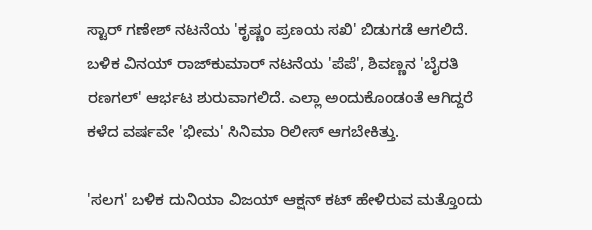ಸ್ಟಾರ್ ಗಣೇಶ್ ನಟನೆಯ 'ಕೃಷ್ಣಂ ಪ್ರಣಯ ಸಖಿ' ಬಿಡುಗಡೆ ಆಗಲಿದೆ. ಬಳಿಕ ವಿನಯ್ ರಾಜ್‌ಕುಮಾರ್ ನಟನೆಯ 'ಪೆಪೆ', ಶಿವಣ್ಣನ 'ಬೈರತಿ ರಣಗಲ್' ಆರ್ಭಟ ಶುರುವಾಗಲಿದೆ. ಎಲ್ಲಾ ಅಂದುಕೊಂಡಂತೆ ಆಗಿದ್ದರೆ ಕಳೆದ ವರ್ಷವೇ 'ಭೀಮ' ಸಿನಿಮಾ ರಿಲೀಸ್ ಆಗಬೇಕಿತ್ತು.

'ಸಲಗ' ಬಳಿಕ ದುನಿಯಾ ವಿಜಯ್ ಆಕ್ಷನ್ ಕಟ್ ಹೇಳಿರುವ ಮತ್ತೊಂದು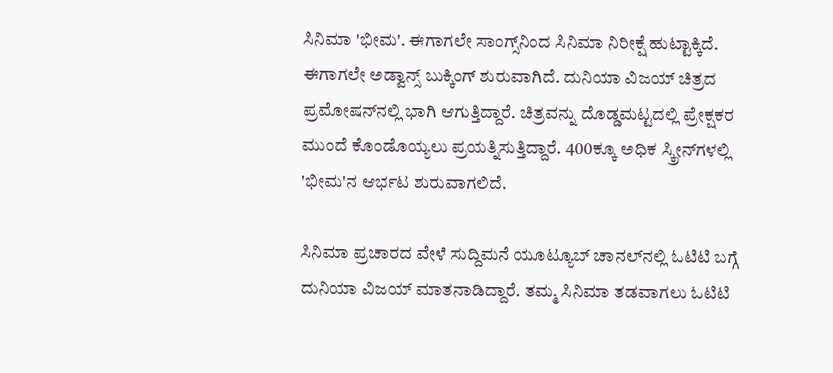ಸಿನಿಮಾ 'ಭೀಮ'. ಈಗಾಗಲೇ ಸಾಂಗ್ಸ್‌ನಿಂದ ಸಿನಿಮಾ ನಿರೀಕ್ಷೆ ಹುಟ್ಟಾಕ್ಕಿದೆ. ಈಗಾಗಲೇ ಅಡ್ವಾನ್ಸ್ ಬುಕ್ಕಿಂಗ್ ಶುರುವಾಗಿದೆ. ದುನಿಯಾ ವಿಜಯ್ ಚಿತ್ರದ ಪ್ರಮೋಷನ್‌ನಲ್ಲಿ ಭಾಗಿ ಆಗುತ್ತಿದ್ದಾರೆ. ಚಿತ್ರವನ್ನು ದೊಡ್ಡಮಟ್ಟದಲ್ಲಿ ಪ್ರೇಕ್ಷಕರ ಮುಂದೆ ಕೊಂಡೊಯ್ಯಲು ಪ್ರಯತ್ನಿಸುತ್ತಿದ್ದಾರೆ. 400ಕ್ಕೂ ಅಧಿಕ ಸ್ಕ್ರೀನ್‌ಗಳಲ್ಲಿ 'ಭೀಮ'ನ ಆರ್ಭಟ ಶುರುವಾಗಲಿದೆ.

ಸಿನಿಮಾ ಪ್ರಚಾರದ ವೇಳೆ ಸುದ್ದಿಮನೆ ಯೂಟ್ಯೂಬ್ ಚಾನಲ್‌ನಲ್ಲಿ ಓಟಿಟಿ ಬಗ್ಗೆ ದುನಿಯಾ ವಿಜಯ್ ಮಾತನಾಡಿದ್ದಾರೆ. ತಮ್ಮ ಸಿನಿಮಾ ತಡವಾಗಲು ಓಟಿಟಿ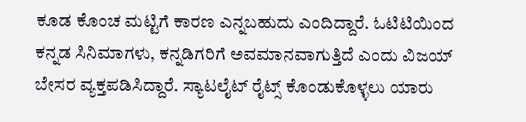ಕೂಡ ಕೊಂಚ ಮಟ್ಟಿಗೆ ಕಾರಣ ಎನ್ನಬಹುದು ಎಂದಿದ್ದಾರೆ. ಓಟಿಟಿಯಿಂದ ಕನ್ನಡ ಸಿನಿಮಾಗಳು, ಕನ್ನಡಿಗರಿಗೆ ಅವಮಾನವಾಗುತ್ತಿದೆ ಎಂದು ವಿಜಯ್ ಬೇಸರ ವ್ಯಕ್ತಪಡಿಸಿದ್ದಾರೆ. ಸ್ಯಾಟಲೈಟ್ ರೈಟ್ಸ್ ಕೊಂಡುಕೊಳ್ಳಲು ಯಾರು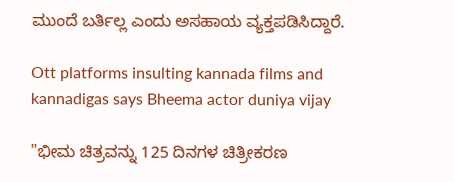ಮುಂದೆ ಬರ್ತಿಲ್ಲ ಎಂದು ಅಸಹಾಯ ವ್ಯಕ್ತಪಡಿಸಿದ್ದಾರೆ.

Ott platforms insulting kannada films and kannadigas says Bheema actor duniya vijay

"ಭೀಮ ಚಿತ್ರವನ್ನು 125 ದಿನಗಳ ಚಿತ್ರೀಕರಣ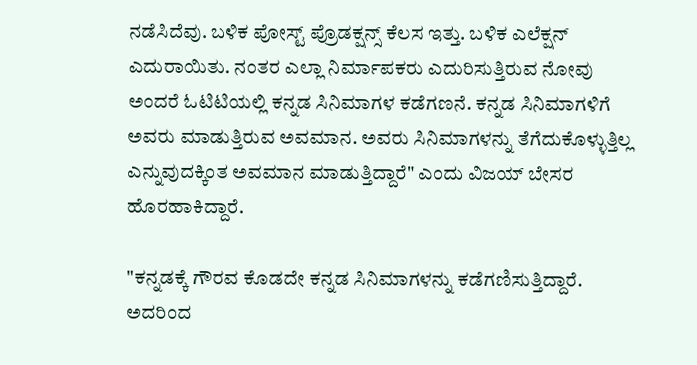ನಡೆಸಿದೆವು. ಬಳಿಕ ಪೋಸ್ಟ್ ಪ್ರೊಡಕ್ಷನ್ಸ್ ಕೆಲಸ ಇತ್ತು. ಬಳಿಕ ಎಲೆಕ್ಷನ್ ಎದುರಾಯಿತು. ನಂತರ ಎಲ್ಲಾ ನಿರ್ಮಾಪಕರು ಎದುರಿಸುತ್ತಿರುವ ನೋವು ಅಂದರೆ ಓಟಿಟಿಯಲ್ಲಿ ಕನ್ನಡ ಸಿನಿಮಾಗಳ ಕಡೆಗಣನೆ. ಕನ್ನಡ ಸಿನಿಮಾಗಳಿಗೆ ಅವರು ಮಾಡುತ್ತಿರುವ ಅವಮಾನ. ಅವರು ಸಿನಿಮಾಗಳನ್ನು ತೆಗೆದುಕೊಳ್ಳುತ್ತಿಲ್ಲ ಎನ್ನುವುದಕ್ಕಿಂತ ಅವಮಾನ ಮಾಡುತ್ತಿದ್ದಾರೆ" ಎಂದು ವಿಜಯ್ ಬೇಸರ ಹೊರಹಾಕಿದ್ದಾರೆ.

"ಕನ್ನಡಕ್ಕೆ ಗೌರವ ಕೊಡದೇ ಕನ್ನಡ ಸಿನಿಮಾಗಳನ್ನು ಕಡೆಗಣಿಸುತ್ತಿದ್ದಾರೆ. ಅದರಿಂದ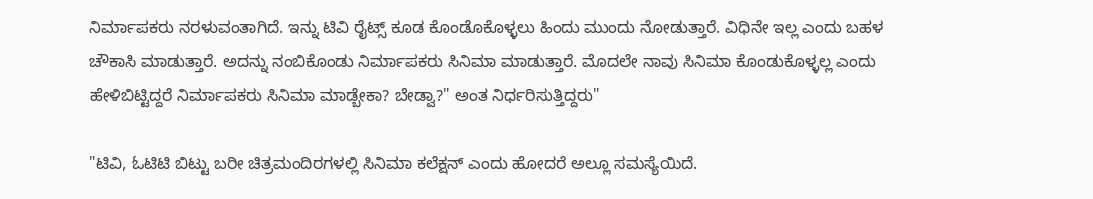ನಿರ್ಮಾಪಕರು ನರಳುವಂತಾಗಿದೆ. ಇನ್ನು ಟಿವಿ ರೈಟ್ಸ್ ಕೂಡ ಕೊಂಡೊಕೊಳ್ಳಲು ಹಿಂದು ಮುಂದು ನೋಡುತ್ತಾರೆ. ವಿಧಿನೇ ಇಲ್ಲ ಎಂದು ಬಹಳ ಚೌಕಾಸಿ ಮಾಡುತ್ತಾರೆ. ಅದನ್ನು ನಂಬಿಕೊಂಡು ನಿರ್ಮಾಪಕರು ಸಿನಿಮಾ ಮಾಡುತ್ತಾರೆ. ಮೊದಲೇ ನಾವು ಸಿನಿಮಾ ಕೊಂಡುಕೊಳ್ಳಲ್ಲ ಎಂದು ಹೇಳಿಬಿಟ್ಟಿದ್ದರೆ ನಿರ್ಮಾಪಕರು ಸಿನಿಮಾ ಮಾಡ್ಬೇಕಾ? ಬೇಡ್ವಾ?" ಅಂತ ನಿರ್ಧರಿಸುತ್ತಿದ್ದರು"

"ಟಿವಿ, ಓಟಿಟಿ ಬಿಟ್ಟು ಬರೀ ಚಿತ್ರಮಂದಿರಗಳಲ್ಲಿ ಸಿನಿಮಾ ಕಲೆಕ್ಷನ್ ಎಂದು ಹೋದರೆ ಅಲ್ಲೂ ಸಮಸ್ಯೆಯಿದೆ.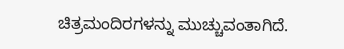ಚಿತ್ರಮಂದಿರಗಳನ್ನು ಮುಚ್ಚುವಂತಾಗಿದೆ.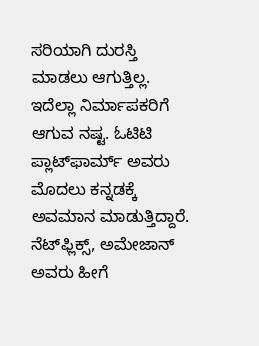ಸರಿಯಾಗಿ ದುರಸ್ತಿ ಮಾಡಲು ಆಗುತ್ತಿಲ್ಲ. ಇದೆಲ್ಲಾ ನಿರ್ಮಾಪಕರಿಗೆ ಆಗುವ ನಷ್ಟ. ಓಟಿಟಿ ಪ್ಲಾಟ್‌ಫಾರ್ಮ್‌ ಅವರು ಮೊದಲು ಕನ್ನಡಕ್ಕೆ ಅವಮಾನ ಮಾಡುತ್ತಿದ್ದಾರೆ. ನೆಟ್‌ಫ್ಲಿಕ್ಸ್, ಅಮೇಜಾನ್ ಅವರು ಹೀಗೆ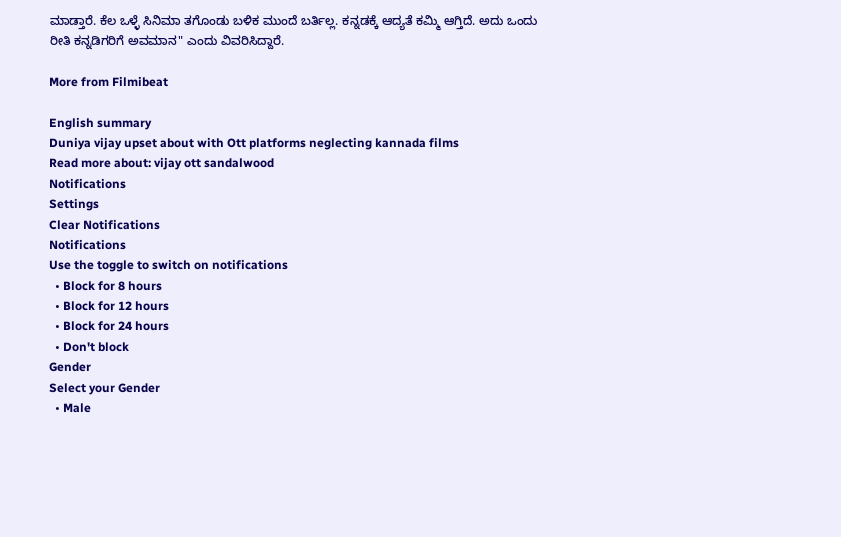ಮಾಡ್ತಾರೆ. ಕೆಲ ಒಳ್ಳೆ ಸಿನಿಮಾ ತಗೊಂಡು ಬಳಿಕ ಮುಂದೆ ಬರ್ತಿಲ್ಲ. ಕನ್ನಡಕ್ಕೆ ಆದ್ಯತೆ ಕಮ್ಮಿ ಆಗ್ತಿದೆ. ಅದು ಒಂದು ರೀತಿ ಕನ್ನಡಿಗರಿಗೆ ಅವಮಾನ" ಎಂದು ವಿವರಿಸಿದ್ದಾರೆ.

More from Filmibeat

English summary
Duniya vijay upset about with Ott platforms neglecting kannada films
Read more about: vijay ott sandalwood
Notifications
Settings
Clear Notifications
Notifications
Use the toggle to switch on notifications
  • Block for 8 hours
  • Block for 12 hours
  • Block for 24 hours
  • Don't block
Gender
Select your Gender
  • Male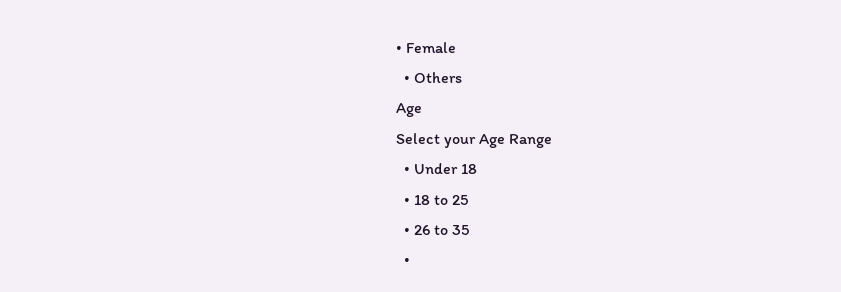• Female
  • Others
Age
Select your Age Range
  • Under 18
  • 18 to 25
  • 26 to 35
  •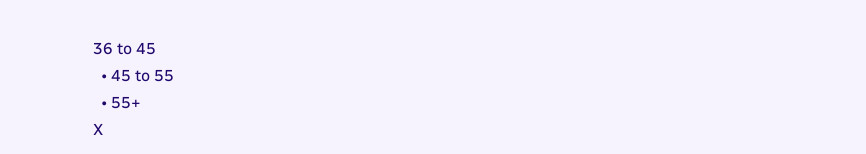36 to 45
  • 45 to 55
  • 55+
X